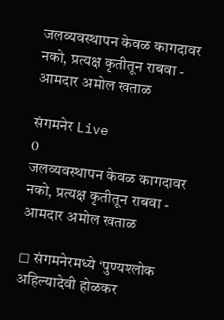जलव्यवस्थापन केवळ कागदावर नको, प्रत्यक्ष कृतीतून राबवा - आमदार अमोल खताळ

संगमनेर Live
0
जलव्यवस्थापन केवळ कागदावर नको, प्रत्यक्ष कृतीतून राबवा - आमदार अमोल खताळ

◻ संगमनेरमध्ये ‘पुण्यश्लोक अहिल्यादेवी होळकर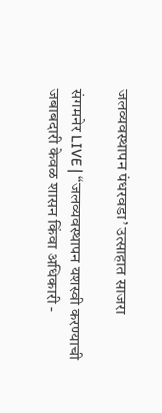जलव्यवस्थापन पंधरवडा’ उत्साहात साजरा

संगमनेर LIVE | “जलव्यवस्थापन यशस्वी करण्याची जबाबदारी केवळ शासन किंवा अधिकारी -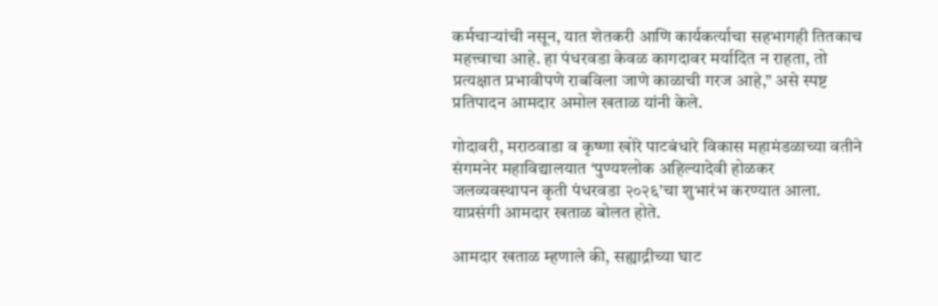कर्मचाऱ्यांची नसून, यात शेतकरी आणि कार्यकर्त्याचा सहभागही तितकाच महत्त्वाचा आहे. हा पंधरवडा केवळ कागदावर मर्यादित न राहता, तो प्रत्यक्षात प्रभावीपणे राबविला जाणे काळाची गरज आहे,” असे स्पष्ट प्रतिपादन आमदार अमोल खताळ यांनी केले.

गोदावरी, मराठवाडा व कृष्णा खोरे पाटबंधारे विकास महामंडळाच्या वतीने संगमनेर महाविद्यालयात ‘पुण्यश्लोक अहिल्यादेवी होळकर जलव्यवस्थापन कृती पंधरवडा २०२६’चा शुभारंभ करण्यात आला. याप्रसंगी आमदार खताळ बोलत होते.

आमदार खताळ म्हणाले की, सह्याद्रीच्या घाट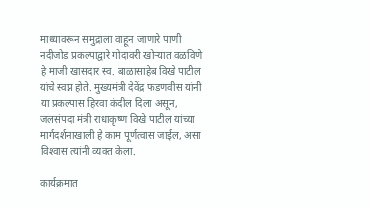माथ्यावरून समुद्राला वाहून जाणारे पाणी नदीजोड प्रकल्पाद्वारे गोदावरी खोऱ्यात वळविणे हे माजी खासदार स्व. बाळासाहेब विखे पाटील यांचे स्वप्न होते. मुख्यमंत्री देवेंद्र फडणवीस यांनी या प्रकल्पास हिरवा कंदील दिला असून, जलसंपदा मंत्री राधाकृष्ण विखे पाटील यांच्या मार्गदर्शनाखाली हे काम पूर्णत्वास जाईल, असा विश्‍वास त्यांनी व्यक्त केला.

कार्यक्रमात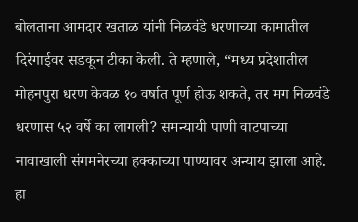बोलताना आमदार खताळ यांनी निळवंडे धरणाच्या कामातील दिरंगाईवर सडकून टीका केली. ते म्हणाले, “मध्य प्रदेशातील मोहनपुरा धरण केवळ १० वर्षात पूर्ण होऊ शकते, तर मग निळवंडे धरणास ५२ वर्षे का लागली? समन्यायी पाणी वाटपाच्या नावाखाली संगमनेरच्या हक्काच्या पाण्यावर अन्याय झाला आहे. हा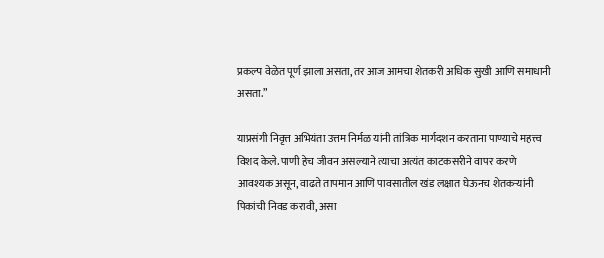प्रकल्प वेळेत पूर्ण झाला असता, तर आज आमचा शेतकरी अधिक सुखी आणि समाधानी असता.”

याप्रसंगी निवृत्त अभियंता उत्तम निर्मळ यांनी तांत्रिक मार्गदशन करताना पाण्याचे महत्त्व विशद केले. पाणी हेच जीवन असल्याने त्याचा अत्यंत काटकसरीने वापर करणे आवश्यक असून, वाढते तापमान आणि पावसातील खंड लक्षात घेऊनच शेतकऱ्यांनी पिकांची निवड करावी, असा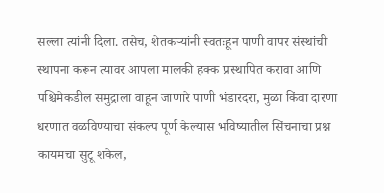सल्ला त्यांनी दिला. तसेच, शेतकऱ्यांनी स्वतःहून पाणी वापर संस्थांची स्थापना करून त्यावर आपला मालकी हक्क प्रस्थापित करावा आणि पश्चिमेकडील समुद्राला वाहून जाणारे पाणी भंडारदरा, मुळा किंवा दारणा धरणात वळविण्याचा संकल्प पूर्ण केल्यास भविष्यातील सिंचनाचा प्रश्न कायमचा सुटू शकेल,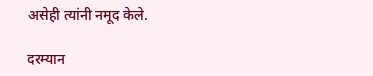असेही त्यांनी नमूद केले.

दरम्यान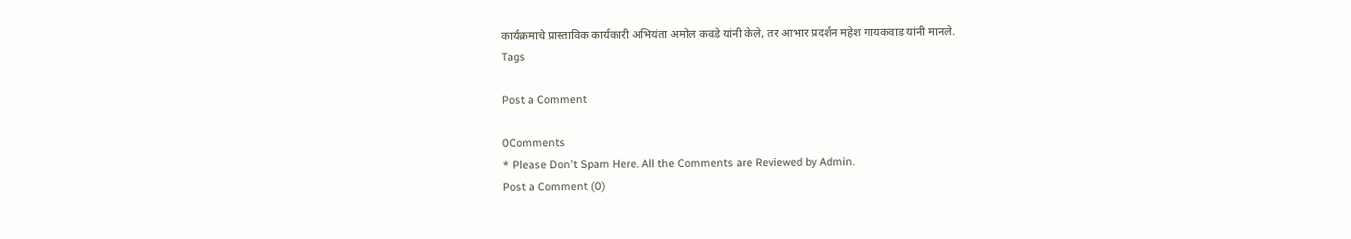कार्यक्रमाचे प्रास्ताविक कार्यकारी अभियंता अमोल कवडे यांनी केले, तर आभार प्रदर्शन महेश गायकवाड यांनी मानले.
Tags

Post a Comment

0Comments
* Please Don't Spam Here. All the Comments are Reviewed by Admin.
Post a Comment (0)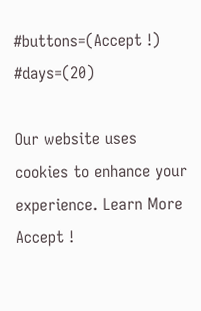#buttons=(Accept !) #days=(20)

Our website uses cookies to enhance your experience. Learn More
Accept !